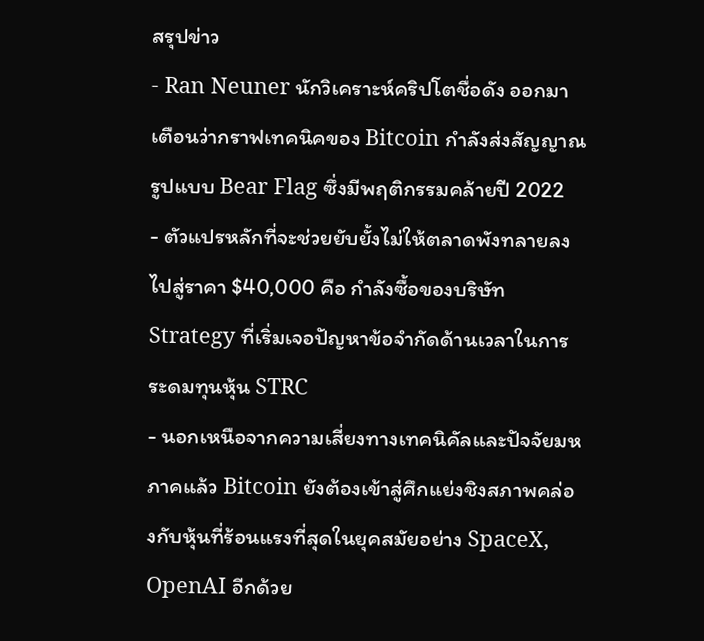สรุปข่าว
- Ran Neuner นักวิเคราะห์คริปโตชื่อดัง ออกมาเตือนว่ากราฟเทคนิคของ Bitcoin กำลังส่งสัญญาณรูปแบบ Bear Flag ซึ่งมีพฤติกรรมคล้ายปี 2022
- ตัวแปรหลักที่จะช่วยยับยั้งไม่ให้ตลาดพังทลายลงไปสู่ราคา $40,000 คือ กำลังซื้อของบริษัท Strategy ที่เริ่มเจอปัญหาข้อจำกัดด้านเวลาในการระดมทุนหุ้น STRC
- นอกเหนือจากความเสี่ยงทางเทคนิคัลและปัจจัยมหภาคแล้ว Bitcoin ยังต้องเข้าสู่ศึกแย่งชิงสภาพคล่องกับหุ้นที่ร้อนแรงที่สุดในยุคสมัยอย่าง SpaceX, OpenAI อีกด้วย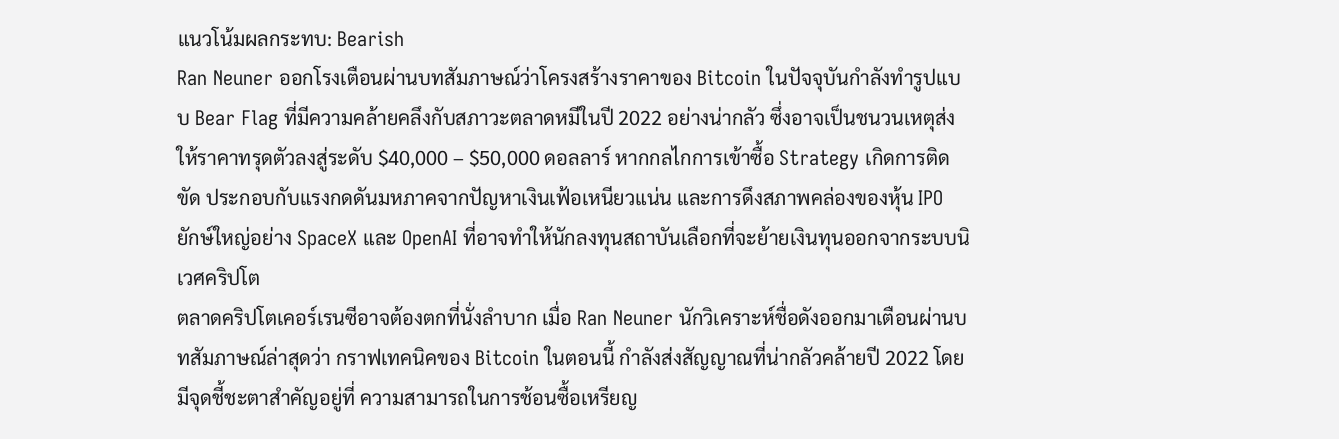แนวโน้มผลกระทบ: Bearish
Ran Neuner ออกโรงเตือนผ่านบทสัมภาษณ์ว่าโครงสร้างราคาของ Bitcoin ในปัจจุบันกำลังทำรูปแบบ Bear Flag ที่มีความคล้ายคลึงกับสภาวะตลาดหมีในปี 2022 อย่างน่ากลัว ซึ่งอาจเป็นชนวนเหตุส่งให้ราคาทรุดตัวลงสู่ระดับ $40,000 – $50,000 ดอลลาร์ หากกลไกการเข้าซื้อ Strategy เกิดการติดขัด ประกอบกับแรงกดดันมหภาคจากปัญหาเงินเฟ้อเหนียวแน่น และการดึงสภาพคล่องของหุ้น IPO ยักษ์ใหญ่อย่าง SpaceX และ OpenAI ที่อาจทำให้นักลงทุนสถาบันเลือกที่จะย้ายเงินทุนออกจากระบบนิเวศคริปโต
ตลาดคริปโตเคอร์เรนซีอาจต้องตกที่นั่งลำบาก เมื่อ Ran Neuner นักวิเคราะห์ชื่อดังออกมาเตือนผ่านบทสัมภาษณ์ล่าสุดว่า กราฟเทคนิคของ Bitcoin ในตอนนี้ กำลังส่งสัญญาณที่น่ากลัวคล้ายปี 2022 โดยมีจุดชี้ชะตาสำคัญอยู่ที่ ความสามารถในการช้อนซื้อเหรียญ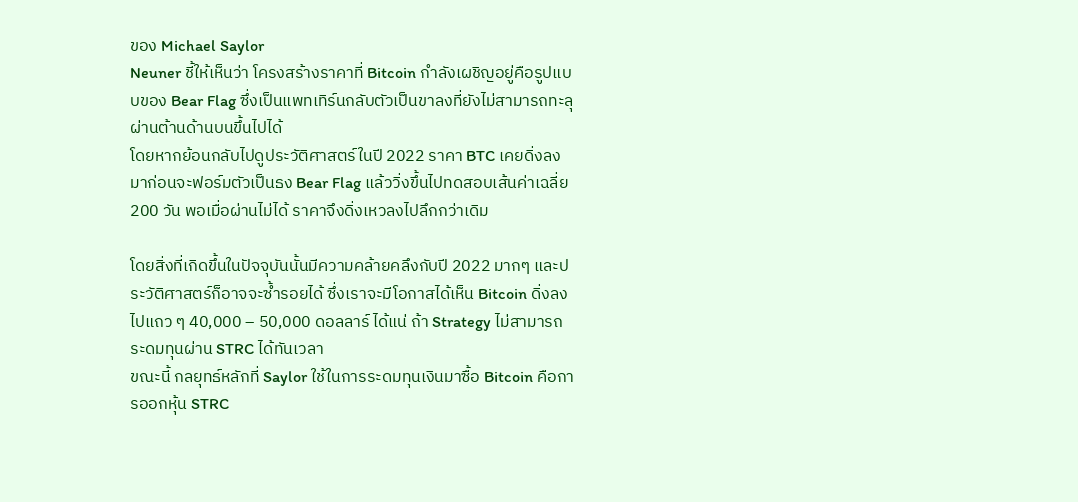ของ Michael Saylor
Neuner ชี้ให้เห็นว่า โครงสร้างราคาที่ Bitcoin กำลังเผชิญอยู่คือรูปแบบของ Bear Flag ซึ่งเป็นแพทเทิร์นกลับตัวเป็นขาลงที่ยังไม่สามารถทะลุผ่านต้านด้านบนขึ้นไปได้
โดยหากย้อนกลับไปดูประวัติศาสตร์ในปี 2022 ราคา BTC เคยดิ่งลงมาก่อนจะฟอร์มตัวเป็นธง Bear Flag แล้ววิ่งขึ้นไปทดสอบเส้นค่าเฉลี่ย 200 วัน พอเมื่อผ่านไม่ได้ ราคาจึงดิ่งเหวลงไปลึกกว่าเดิม

โดยสิ่งที่เกิดขึ้นในปัจจุบันนั้นมีความคล้ายคลึงกับปี 2022 มากๆ และประวัติศาสตร์ก็อาจจะซ้ำรอยได้ ซึ่งเราจะมีโอกาสได้เห็น Bitcoin ดิ่งลงไปแถว ๆ 40,000 – 50,000 ดอลลาร์ ได้แน่ ถ้า Strategy ไม่สามารถระดมทุนผ่าน STRC ได้ทันเวลา
ขณะนี้ กลยุทธ์หลักที่ Saylor ใช้ในการระดมทุนเงินมาซื้อ Bitcoin คือการออกหุ้น STRC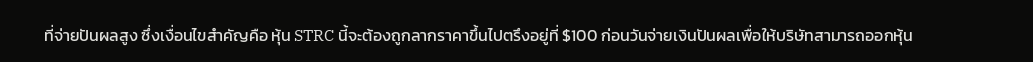ที่จ่ายปันผลสูง ซึ่งเงื่อนไขสำคัญคือ หุ้น STRC นี้จะต้องถูกลากราคาขึ้นไปตรึงอยู่ที่ $100 ก่อนวันจ่ายเงินปันผลเพื่อให้บริษัทสามารถออกหุ้น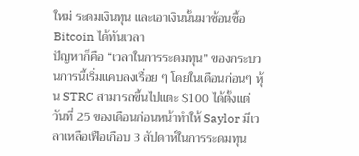ใหม่ ระดมเงินทุน และเอาเงินนั้นมาซ้อนซื้อ Bitcoin ได้ทันเวลา
ปัญหาก็คือ “เวลาในการระดมทุน” ของกระบวนการนี้เริ่มแคบลงเรื่อย ๆ โดยในเดือนก่อนๆ หุ้น STRC สามารถขึ้นไปแตะ $100 ได้ตั้งแต่วันที่ 25 ของเดือนก่อนหน้าทำให้ Saylor มีเวลาเหลือเฟือเกือบ 3 สัปดาห์ในการระดมทุน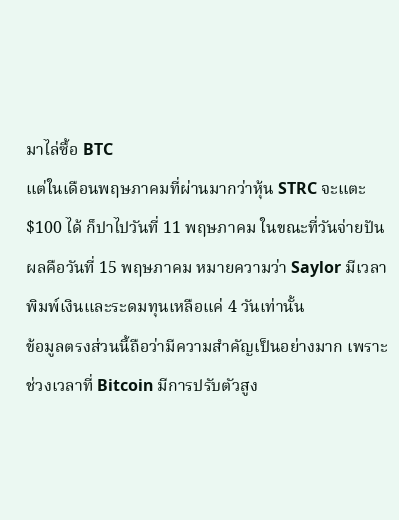มาไล่ซื้อ BTC
แต่ในเดือนพฤษภาคมที่ผ่านมากว่าหุ้น STRC จะแตะ $100 ได้ ก็ปาไปวันที่ 11 พฤษภาคม ในขณะที่วันจ่ายปันผลคือวันที่ 15 พฤษภาคม หมายความว่า Saylor มีเวลาพิมพ์เงินและระดมทุนเหลือแค่ 4 วันเท่านั้น
ข้อมูลตรงส่วนนี้ถือว่ามีความสำคัญเป็นอย่างมาก เพราะช่วงเวลาที่ Bitcoin มีการปรับตัวสูง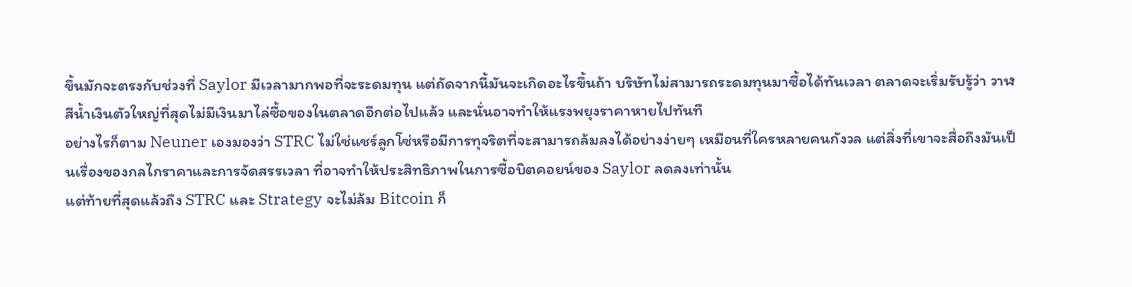ขึ้นมักจะตรงกับช่วงที่ Saylor มีเวลามากพอที่จะระดมทุน แต่ถัดจากนี้มันจะเกิดอะไรขึ้นถ้า บริษัทไม่สามารถระดมทุนมาซื้อได้ทันเวลา ตลาดจะเริ่มรับรู้ว่า วาฬสีน้ำเงินตัวใหญ่ที่สุดไม่มีเงินมาไล่ซื้อของในตลาดอีกต่อไปแล้ว และนั่นอาจทำให้แรงพยุงราคาหายไปทันที
อย่างไรก็ตาม Neuner เองมองว่า STRC ไม่ใช่แชร์ลูกโซ่หรือมีการทุจริตที่จะสามารถล้มลงได้อย่างง่ายๆ เหมือนที่ใครหลายคนกังวล แต่สิ่งที่เขาจะสื่อถึงมันเป็นเรื่องของกลไกราคาและการจัดสรรเวลา ที่อาจทำให้ประสิทธิภาพในการซื้อบิตคอยน์ของ Saylor ลดลงเท่านั้น
แต่ท้ายที่สุดแล้วถึง STRC และ Strategy จะไม่ล้ม Bitcoin ก็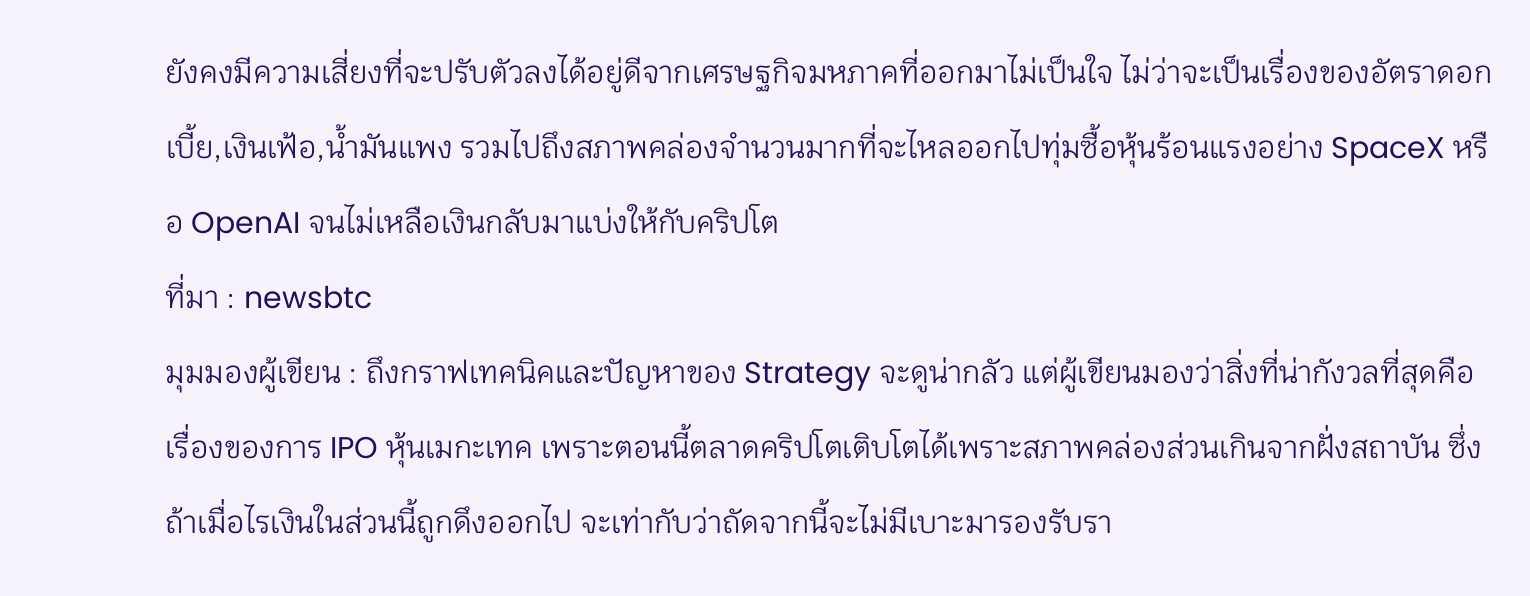ยังคงมีความเสี่ยงที่จะปรับตัวลงได้อยู่ดีจากเศรษฐกิจมหภาคที่ออกมาไม่เป็นใจ ไม่ว่าจะเป็นเรื่องของอัตราดอกเบี้ย,เงินเฟ้อ,น้ำมันแพง รวมไปถึงสภาพคล่องจำนวนมากที่จะไหลออกไปทุ่มซื้อหุ้นร้อนแรงอย่าง SpaceX หรือ OpenAI จนไม่เหลือเงินกลับมาแบ่งให้กับคริปโต
ที่มา : newsbtc
มุมมองผู้เขียน : ถึงกราฟเทคนิคและปัญหาของ Strategy จะดูน่ากลัว แต่ผู้เขียนมองว่าสิ่งที่น่ากังวลที่สุดคือเรื่องของการ IPO หุ้นเมกะเทค เพราะตอนนี้ตลาดคริปโตเติบโตได้เพราะสภาพคล่องส่วนเกินจากฝั่งสถาบัน ซึ่งถ้าเมื่อไรเงินในส่วนนี้ถูกดึงออกไป จะเท่ากับว่าถัดจากนี้จะไม่มีเบาะมารองรับรา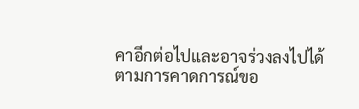คาอีกต่อไปและอาจร่วงลงไปได้ตามการคาดการณ์ขอ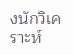งนักวิเคราะห์